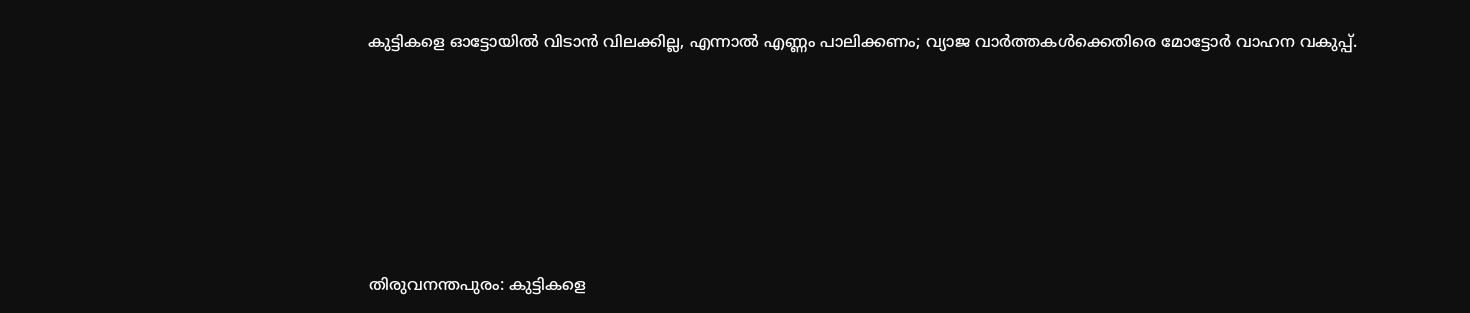കുട്ടികളെ ഓട്ടോയില്‍ വിടാൻ വിലക്കില്ല, എന്നാല്‍ എണ്ണം പാലിക്കണം; വ്യാജ വാര്‍ത്തകള്‍ക്കെതിരെ മോട്ടോര്‍ വാഹന വകുപ്പ്.






തിരുവനന്തപുരം: കുട്ടികളെ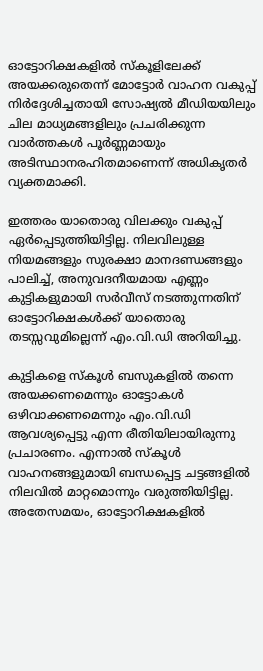ഓട്ടോറിക്ഷകളില്‍ സ്കൂളിലേക്ക് അയക്കരുതെന്ന് മോട്ടോർ വാഹന വകുപ്പ് നിർദ്ദേശിച്ചതായി സോഷ്യല്‍ മീഡിയയിലും ചില മാധ്യമങ്ങളിലും പ്രചരിക്കുന്ന വാർത്തകള്‍ പൂർണ്ണമായും അടിസ്ഥാനരഹിതമാണെന്ന് അധികൃതർ വ്യക്തമാക്കി.

ഇത്തരം യാതൊരു വിലക്കും വകുപ്പ് ഏർപ്പെടുത്തിയിട്ടില്ല. നിലവിലുള്ള നിയമങ്ങളും സുരക്ഷാ മാനദണ്ഡങ്ങളും പാലിച്ച്‌, അനുവദനീയമായ എണ്ണം കുട്ടികളുമായി സർവീസ് നടത്തുന്നതിന് ഓട്ടോറിക്ഷകള്‍ക്ക് യാതൊരു തടസ്സവുമില്ലെന്ന് എം.വി.ഡി അറിയിച്ചു.

കുട്ടികളെ സ്കൂള്‍ ബസുകളില്‍ തന്നെ അയക്കണമെന്നും ഓട്ടോകള്‍ ഒഴിവാക്കണമെന്നും എം.വി.ഡി ആവശ്യപ്പെട്ടു എന്ന രീതിയിലായിരുന്നു പ്രചാരണം. എന്നാല്‍ സ്കൂള്‍ വാഹനങ്ങളുമായി ബന്ധപ്പെട്ട ചട്ടങ്ങളില്‍ നിലവില്‍ മാറ്റമൊന്നും വരുത്തിയിട്ടില്ല. അതേസമയം, ഓട്ടോറിക്ഷകളില്‍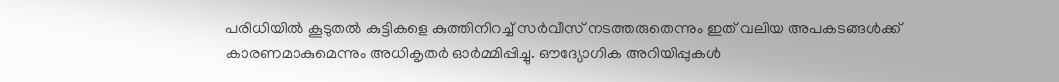പരിധിയില്‍ കൂടുതല്‍ കുട്ടികളെ കുത്തിനിറച്ച്‌ സർവീസ് നടത്തരുതെന്നും ഇത് വലിയ അപകടങ്ങള്‍ക്ക് കാരണമാകുമെന്നും അധികൃതർ ഓർമ്മിപ്പിച്ചു. ഔദ്യോഗിക അറിയിപ്പുകള്‍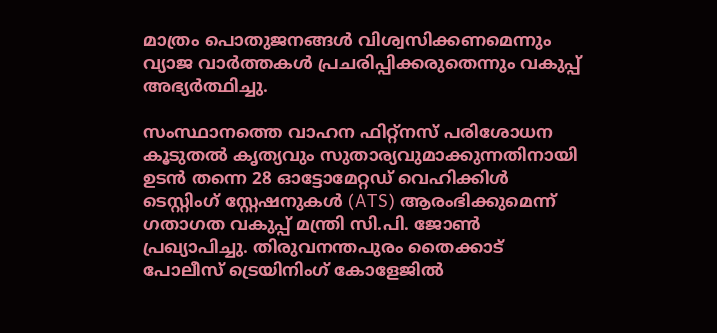മാത്രം പൊതുജനങ്ങള്‍ വിശ്വസിക്കണമെന്നും വ്യാജ വാർത്തകള്‍ പ്രചരിപ്പിക്കരുതെന്നും വകുപ്പ് അഭ്യർത്ഥിച്ചു.

സംസ്ഥാനത്തെ വാഹന ഫിറ്റ്‌നസ് പരിശോധന കൂടുതല്‍ കൃത്യവും സുതാര്യവുമാക്കുന്നതിനായി ഉടൻ തന്നെ 28 ഓട്ടോമേറ്റഡ് വെഹിക്കിള്‍ ടെസ്റ്റിംഗ് സ്റ്റേഷനുകള്‍ (ATS) ആരംഭിക്കുമെന്ന് ഗതാഗത വകുപ്പ് മന്ത്രി സി.പി. ജോണ്‍ പ്രഖ്യാപിച്ചു. തിരുവനന്തപുരം തൈക്കാട് പോലീസ് ട്രെയിനിംഗ് കോളേജില്‍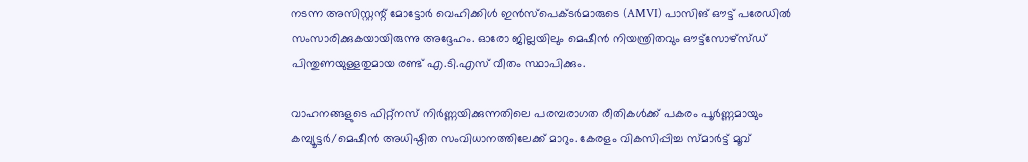നടന്ന അസിസ്റ്റന്റ് മോട്ടോർ വെഹിക്കിള്‍ ഇൻസ്പെക്ടർമാരുടെ (AMVI) പാസിങ് ഔട്ട് പരേഡില്‍ സംസാരിക്കുകയായിരുന്നു അദ്ദേഹം. ഓരോ ജില്ലയിലും മെഷീൻ നിയന്ത്രിതവും ഔട്ട്സോഴ്സ്ഡ് പിന്തുണയുള്ളതുമായ രണ്ട് എ.ടി.എസ് വീതം സ്ഥാപിക്കും.

വാഹനങ്ങളുടെ ഫിറ്റ്‌നസ് നിർണ്ണയിക്കുന്നതിലെ പരമ്പരാഗത രീതികള്‍ക്ക് പകരം പൂർണ്ണമായും കമ്പ്യൂട്ടർ/മെഷീൻ അധിഷ്ഠിത സംവിധാനത്തിലേക്ക് മാറും. കേരളം വികസിപ്പിച്ച സ്മാർട്ട് മൂവ്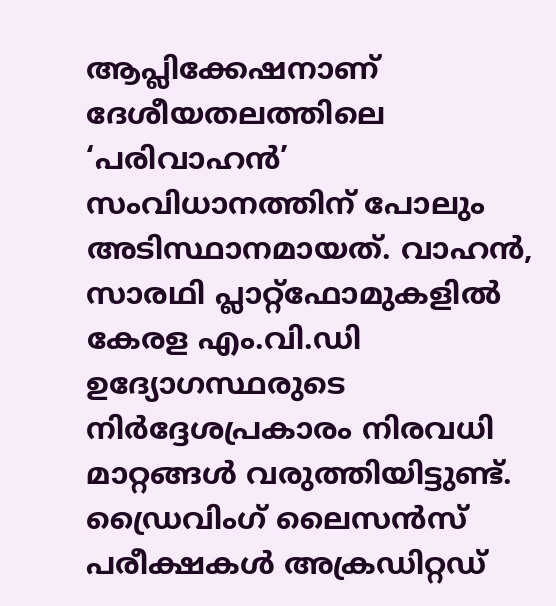ആപ്ലിക്കേഷനാണ് ദേശീയതലത്തിലെ ‘പരിവാഹൻ’ സംവിധാനത്തിന് പോലും അടിസ്ഥാനമായത്. വാഹൻ, സാരഥി പ്ലാറ്റ്‌ഫോമുകളില്‍ കേരള എം.വി.ഡി ഉദ്യോഗസ്ഥരുടെ നിർദ്ദേശപ്രകാരം നിരവധി മാറ്റങ്ങള്‍ വരുത്തിയിട്ടുണ്ട്. ഡ്രൈവിംഗ് ലൈസൻസ് പരീക്ഷകള്‍ അക്രഡിറ്റഡ്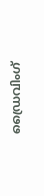ഡ്രൈവിംഗ്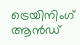ട്രെയിനിംഗ് ആൻഡ്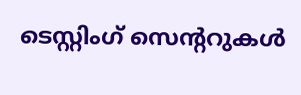ടെസ്റ്റിംഗ് സെന്ററുകള്‍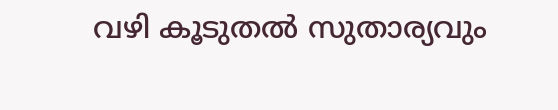വഴി കൂടുതല്‍ സുതാര്യവും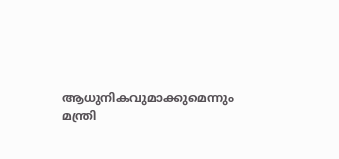ആധുനികവുമാക്കുമെന്നും മന്ത്രി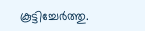കൂട്ടിച്ചേർത്തു.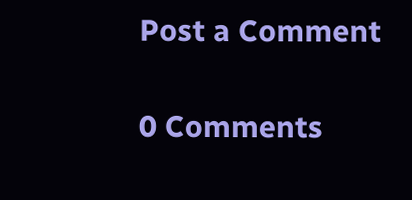Post a Comment

0 Comments